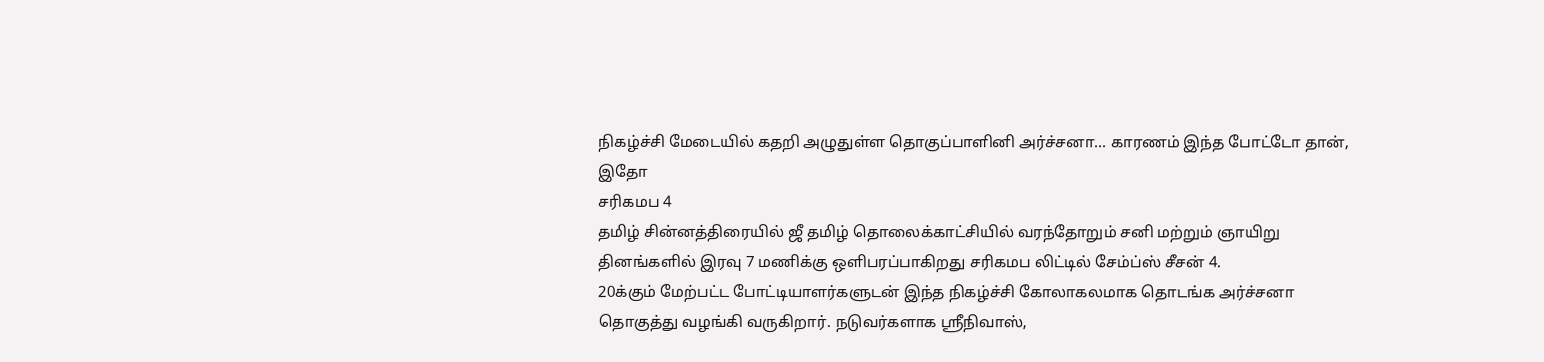நிகழ்ச்சி மேடையில் கதறி அழுதுள்ள தொகுப்பாளினி அர்ச்சனா... காரணம் இந்த போட்டோ தான், இதோ
சரிகமப 4
தமிழ் சின்னத்திரையில் ஜீ தமிழ் தொலைக்காட்சியில் வரந்தோறும் சனி மற்றும் ஞாயிறு தினங்களில் இரவு 7 மணிக்கு ஒளிபரப்பாகிறது சரிகமப லிட்டில் சேம்ப்ஸ் சீசன் 4.
20க்கும் மேற்பட்ட போட்டியாளர்களுடன் இந்த நிகழ்ச்சி கோலாகலமாக தொடங்க அர்ச்சனா தொகுத்து வழங்கி வருகிறார். நடுவர்களாக ஸ்ரீநிவாஸ்,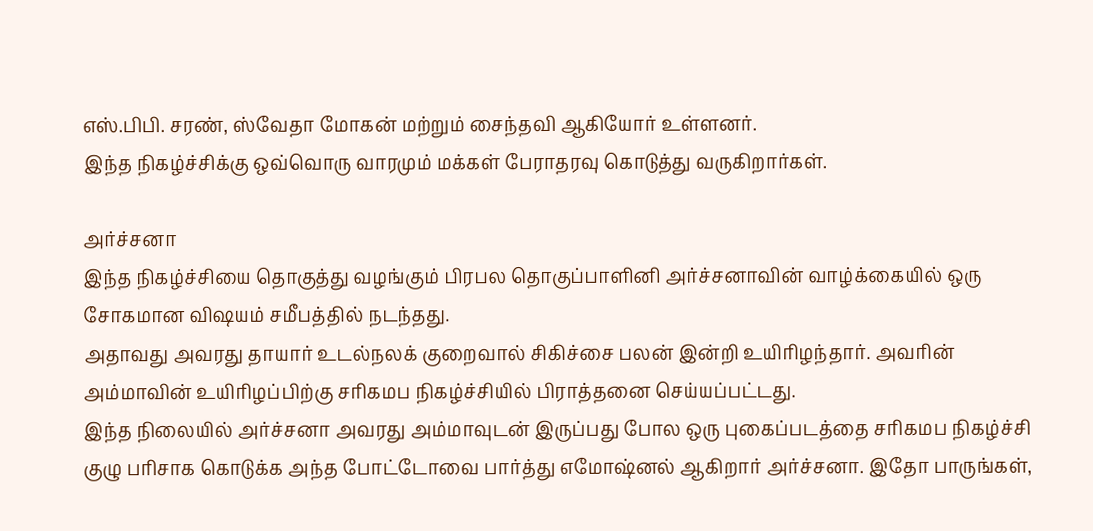எஸ்.பிபி. சரண், ஸ்வேதா மோகன் மற்றும் சைந்தவி ஆகியோர் உள்ளனர்.
இந்த நிகழ்ச்சிக்கு ஒவ்வொரு வாரமும் மக்கள் பேராதரவு கொடுத்து வருகிறார்கள்.

அர்ச்சனா
இந்த நிகழ்ச்சியை தொகுத்து வழங்கும் பிரபல தொகுப்பாளினி அர்ச்சனாவின் வாழ்க்கையில் ஒரு சோகமான விஷயம் சமீபத்தில் நடந்தது.
அதாவது அவரது தாயார் உடல்நலக் குறைவால் சிகிச்சை பலன் இன்றி உயிரிழந்தார். அவரின் அம்மாவின் உயிரிழப்பிற்கு சரிகமப நிகழ்ச்சியில் பிராத்தனை செய்யப்பட்டது.
இந்த நிலையில் அர்ச்சனா அவரது அம்மாவுடன் இருப்பது போல ஒரு புகைப்படத்தை சரிகமப நிகழ்ச்சி குழு பரிசாக கொடுக்க அந்த போட்டோவை பார்த்து எமோஷ்னல் ஆகிறார் அர்ச்சனா. இதோ பாருங்கள்,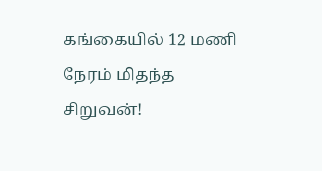கங்கையில் 12 மணி நேரம் மிதந்த சிறுவன்!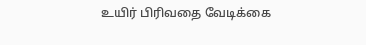உயிர் பிரிவதை வேடிக்கை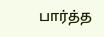பார்த்த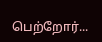பெற்றோர்...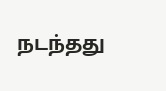நடந்தது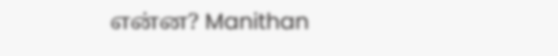என்ன? Manithan